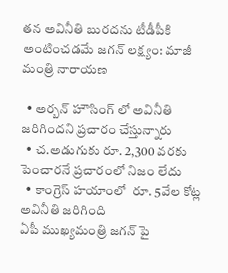తన అవినీతి బురదను టీడీపీకి అంటించడమే జగన్ లక్ష్యం: మాజీ మంత్రి నారాయణ

  • అర్బన్ హౌసింగ్ లో అవినీతి జరిగిందని ప్రచారం చేస్తున్నారు
  • చ.అడుగుకు రూ. 2,300 వరకు పెంచారనే ప్రచారంలో నిజం లేదు
  • కాంగ్రెస్ హయాంలో  రూ. 5వేల కోట్ల అవినీతి జరిగింది
ఏపీ ముఖ్యమంత్రి జగన్ పై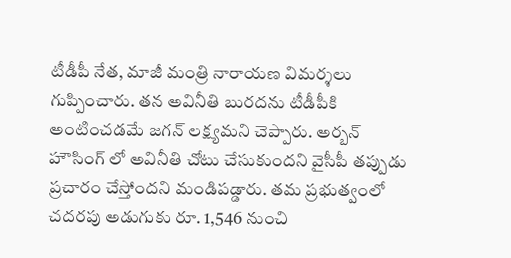టీడీపీ నేత, మాజీ మంత్రి నారాయణ విమర్శలు గుప్పించారు. తన అవినీతి బురదను టీడీపీకి అంటించడమే జగన్ లక్ష్యమని చెప్పారు. అర్బన్ హౌసింగ్ లో అవినీతి చోటు చేసుకుందని వైసీపీ తప్పుడు ప్రచారం చేస్తోందని మండిపడ్డారు. తమ ప్రభుత్వంలో చదరపు అడుగుకు రూ. 1,546 నుంచి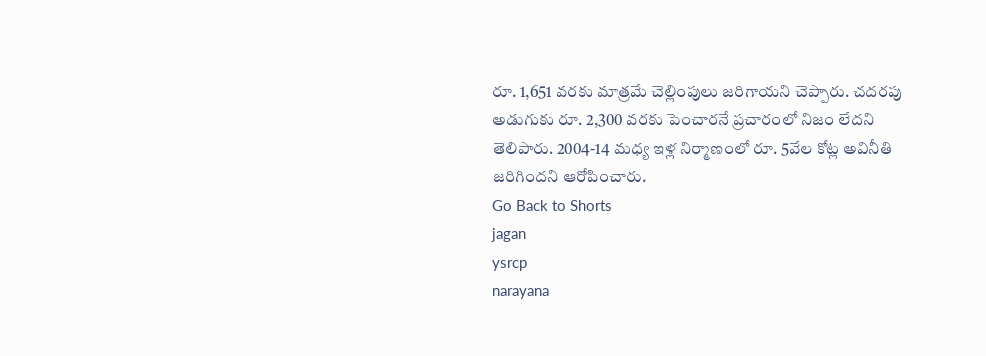రూ. 1,651 వరకు మాత్రమే చెల్లింపులు జరిగాయని చెప్పారు. చదరపు అడుగుకు రూ. 2,300 వరకు పెంచారనే ప్రచారంలో నిజం లేదని తెలిపారు. 2004-14 మధ్య ఇళ్ల నిర్మాణంలో రూ. 5వేల కోట్ల అవినీతి జరిగిందని ఆరోపించారు.
Go Back to Shorts
jagan
ysrcp
narayana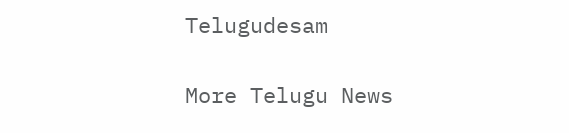Telugudesam

More Telugu News